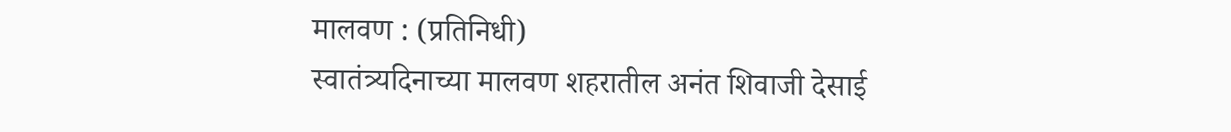मालवण : (प्रतिनिधी)
स्वातंत्र्यदिनाच्या मालवण शहरातील अनंत शिवाजी देसाई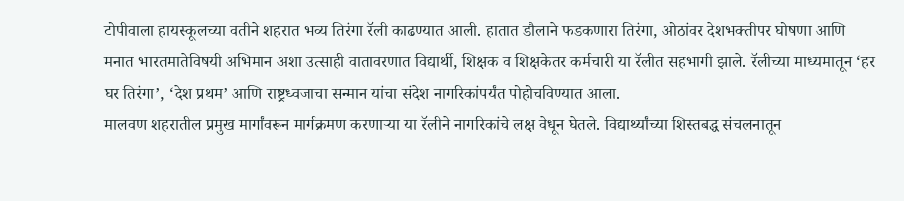टोपीवाला हायस्कूलच्या वतीने शहरात भव्य तिरंगा रॅली काढण्यात आली. हातात डौलाने फडकणारा तिरंगा, ओठांवर देशभक्तीपर घोषणा आणि मनात भारतमातेविषयी अभिमान अशा उत्साही वातावरणात विद्यार्थी, शिक्षक व शिक्षकेतर कर्मचारी या रॅलीत सहभागी झाले. रॅलीच्या माध्यमातून ‘हर घर तिरंगा’, ‘देश प्रथम’ आणि राष्ट्रध्वजाचा सन्मान यांचा संदेश नागरिकांपर्यंत पोहोचविण्यात आला.
मालवण शहरातील प्रमुख मार्गांवरून मार्गक्रमण करणाऱ्या या रॅलीने नागरिकांचे लक्ष वेधून घेतले. विद्यार्थ्यांच्या शिस्तबद्ध संचलनातून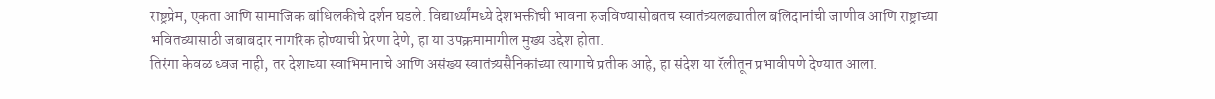राष्ट्रप्रेम, एकता आणि सामाजिक बांधिलकीचे दर्शन घडले. विद्यार्थ्यांमध्ये देशभक्तीची भावना रुजविण्यासोबतच स्वातंत्र्यलढ्यातील बलिदानांची जाणीव आणि राष्ट्राच्या भवितव्यासाठी जबाबदार नागरिक होण्याची प्रेरणा देणे, हा या उपक्रमामागील मुख्य उद्देश होता.
तिरंगा केवळ ध्वज नाही, तर देशाच्या स्वाभिमानाचे आणि असंख्य स्वातंत्र्यसैनिकांच्या त्यागाचे प्रतीक आहे, हा संदेश या रॅलीतून प्रभावीपणे देण्यात आला.